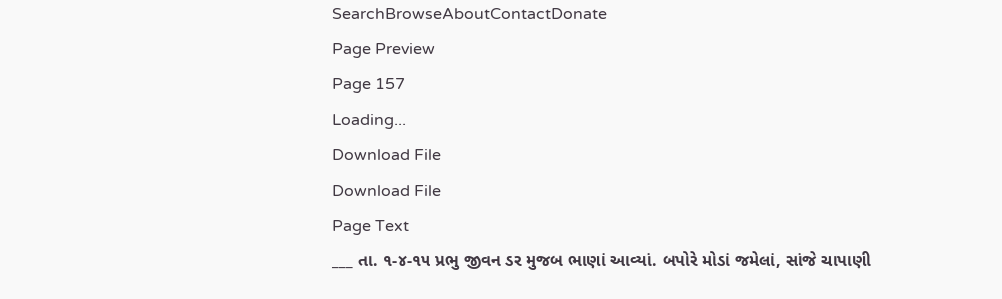SearchBrowseAboutContactDonate
Page Preview
Page 157
Loading...
Download File
Download File
Page Text
___ તા. ૧-૪-૧૫ પ્રભુ જીવન ડર મુજબ ભાણાં આવ્યાં. બપોરે મોડાં જમેલાં, સાંજે ચાપાણી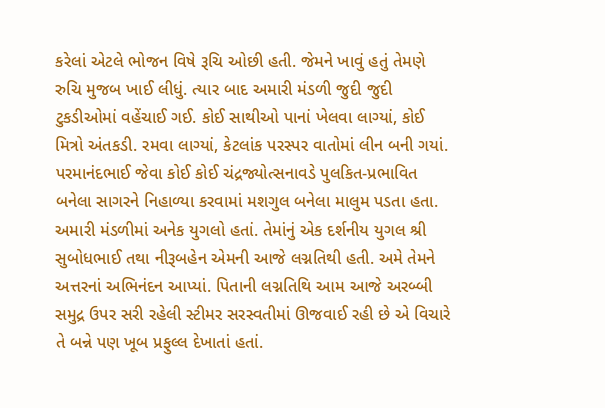કરેલાં એટલે ભોજન વિષે રૂચિ ઓછી હતી. જેમને ખાવું હતું તેમણે રુચિ મુજબ ખાઈ લીધું. ત્યાર બાદ અમારી મંડળી જુદી જુદી ટુકડીઓમાં વહેંચાઈ ગઈ. કોઈ સાથીઓ પાનાં ખેલવા લાગ્યાં, કોઈ મિત્રો અંતકડી. રમવા લાગ્યાં, કેટલાંક પરસ્પર વાતોમાં લીન બની ગયાં. પરમાનંદભાઈ જેવા કોઈ કોઈ ચંદ્રજ્યોત્સનાવડે પુલકિત-પ્રભાવિત બનેલા સાગરને નિહાળ્યા કરવામાં મશગુલ બનેલા માલુમ પડતા હતા. અમારી મંડળીમાં અનેક યુગલો હતાં. તેમાંનું એક દર્શનીય યુગલ શ્રી સુબોધભાઈ તથા નીરૂબહેન એમની આજે લગ્નતિથી હતી. અમે તેમને અત્તરનાં અભિનંદન આપ્યાં. પિતાની લગ્નતિથિ આમ આજે અરબ્બી સમુદ્ર ઉપર સરી રહેલી સ્ટીમર સરસ્વતીમાં ઊજવાઈ રહી છે એ વિચારે તે બન્ને પણ ખૂબ પ્રફુલ્લ દેખાતાં હતાં.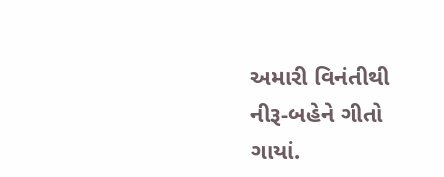અમારી વિનંતીથી નીરૂ-બહેને ગીતો ગાયાં.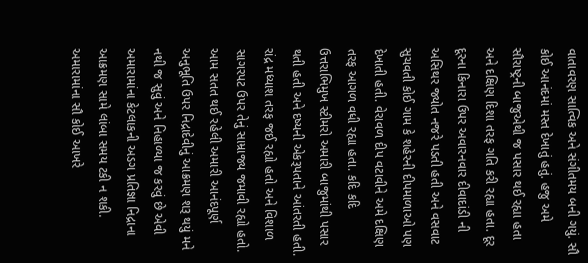વાતાવરણ સાત્વિક અને સંગીતમય બની ગયું. સૌ કોઈ આનંદમાં મસ્ત દેખાતું હતું. હજુ અમે સૌરાષ્ટ્રની બાજુએથી જ પસાર થઈ રહ્યા હતા અને દક્ષિણ દિશા તરફ ગતિ કરી રહ્યા હતા. દૂર દૂરના કિનારા ઉપર અવારનવાર દીવાદાંડી ની અસિથર જ્યોત નજરે પડતી હતી અને વસવાટ સુચવતી કોઈ ગામ કે શહેરની દીપમાળાઓ પણ દેખાતી હતી. વેરાવળ દીપ વટાવીને અમે દક્ષિણ તરફ આગળ વધી રહ્યા હતા. કદિ કદિ ઉત્તરાભિમુખ સ્ટીમરો અમારી બાજુમાંથી પસાર થતી હતી અને દષ્યની એકરૂપતાને આંતરતી હતી. રાંદ્ર મધ્યાશ તરફ જઈ રહ્યો હતો અને વિશાળ સાગરપટ ઉપર તેનું સામ્રાજ્ય જમાવી રહ્યો હતો. આમ સતત થઈ રહેલી અમારી આનંદપૂર્ણ અનુભૂતિ ઉપર નિદ્રાદેવીનું આક્રમણ શરૂ થયું મને નથી જ સુવું અને નિહાળ્યા જ કરવું છે એવી અમારામાંના કેટલાકની અડગ પ્રતિજ્ઞા નિદ્રાના આક્રમણ સામે લાંબા સમય ટકી ન શકી. અમારામાંના સૌ કોઈ આખરે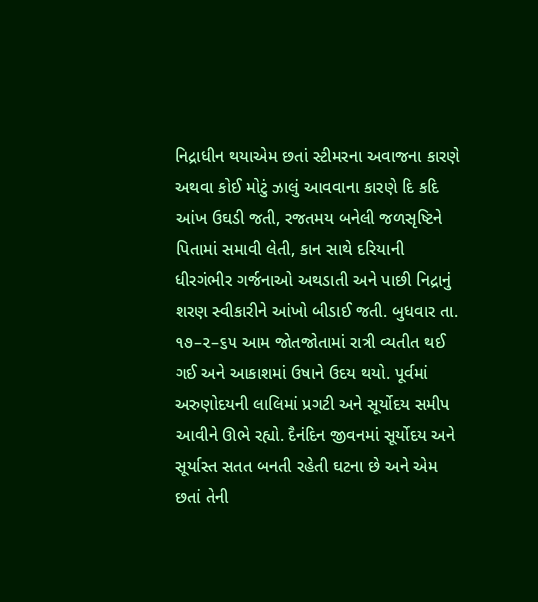નિદ્રાધીન થયાએમ છતાં સ્ટીમરના અવાજના કારણે અથવા કોઈ મોટું ઝાલું આવવાના કારણે દિ કદિ આંખ ઉઘડી જતી, રજતમય બનેલી જળસૃષ્ટિને પિતામાં સમાવી લેતી, કાન સાથે દરિયાની ધીરગંભીર ગર્જનાઓ અથડાતી અને પાછી નિદ્રાનું શરણ સ્વીકારીને આંખો બીડાઈ જતી. બુધવાર તા. ૧૭–૨–૬૫ આમ જોતજોતામાં રાત્રી વ્યતીત થઈ ગઈ અને આકાશમાં ઉષાને ઉદય થયો. પૂર્વમાં અરુણોદયની લાલિમાં પ્રગટી અને સૂર્યોદય સમીપ આવીને ઊભે રહ્યો. દૈનંદિન જીવનમાં સૂર્યોદય અને સૂર્યાસ્ત સતત બનતી રહેતી ઘટના છે અને એમ છતાં તેની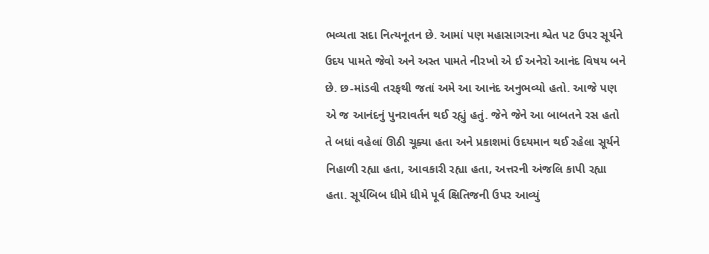ભવ્યતા સદા નિત્યનૂતન છે. આમાં પણ મહાસાગરના શ્વેત પટ ઉપર સૂર્યને ઉદય પામતે જેવો અને અસ્ત પામતે નીરખો એ ઈ અનેરો આનંદ વિષય બને છે. છ-માંડવી તરફથી જતાં અમે આ આનંદ અનુભવ્યો હતો. આજે પણ એ જ આનંદનું પુનરાવર્તન થઈ રહ્યું હતું. જેને જેને આ બાબતને રસ હતો તે બધાં વહેલાં ઊઠી ચૂક્યા હતા અને પ્રકાશમાં ઉદયમાન થઈ રહેલા સૂર્યને નિહાળી રહ્યા હતા, આવકારી રહ્યા હતા, અત્તરની અંજલિ કાપી રહ્યા હતા. સૂર્યબિબ ધીમે ધીમે પૂર્વ ક્ષિતિજની ઉપર આવ્યું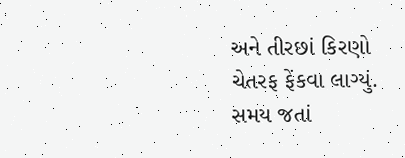અને તીરછાં કિરણો ચેતરફ ફેંકવા લાગ્યું. સમય જતાં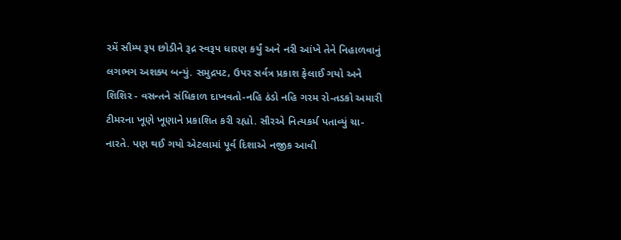રમેં સૌમ્ય રૂપ છોડીને રૂદ્ર સ્વરૂપ ધારણ કર્યું અને નરી આંખે તેને નિહાળવાનું લગભગ અશક્ય બન્યું. સમુદ્રપટ, ઉપર સર્વત્ર પ્રકાશ ફેલાઈ ગયો અને શિશિર - વસન્તને સંધિકાળ દાખવતો-નહિ ઠંડો નહિ ગરમ રો-તડકો અમારી ટીમરના ખૂણે ખૂણાને પ્રકાશિત કરી રહ્યો. સૌરએ નિત્યકર્મ પતાવ્યું ચા-નારતે. પણ થઈ ગયો એટલામાં પૂર્વ દિશાએ નજીક આવી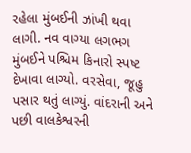રહેલા મુંબઈની ઝાંખી થવા લાગી. નવ વાગ્યા લગભગ મુંબઈને પશ્ચિમ કિનારો સ્પષ્ટ દેખાવા લાગ્યો. વરસેવા, જૂહુ પસાર થતું લાગ્યું. વાંદરાની અને પછી વાલકેશ્વરની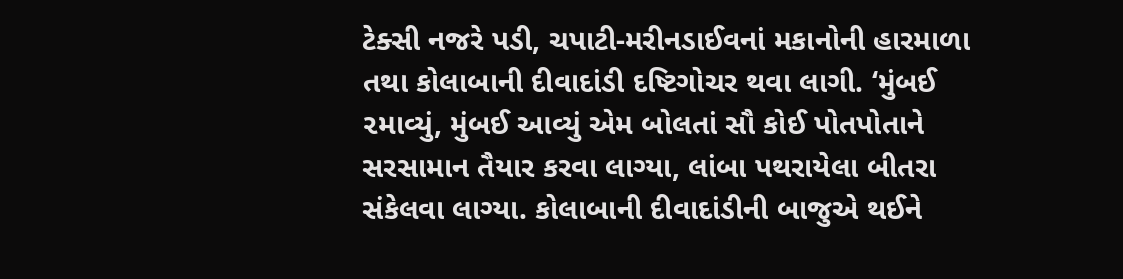ટેક્સી નજરે પડી, ચપાટી-મરીનડાઈવનાં મકાનોની હારમાળા તથા કોલાબાની દીવાદાંડી દષ્ટિગોચર થવા લાગી. ‘મુંબઈ ૨માવ્યું, મુંબઈ આવ્યું એમ બોલતાં સૌ કોઈ પોતપોતાને સરસામાન તૈયાર કરવા લાગ્યા, લાંબા પથરાયેલા બીતરા સંકેલવા લાગ્યા. કોલાબાની દીવાદાંડીની બાજુએ થઈને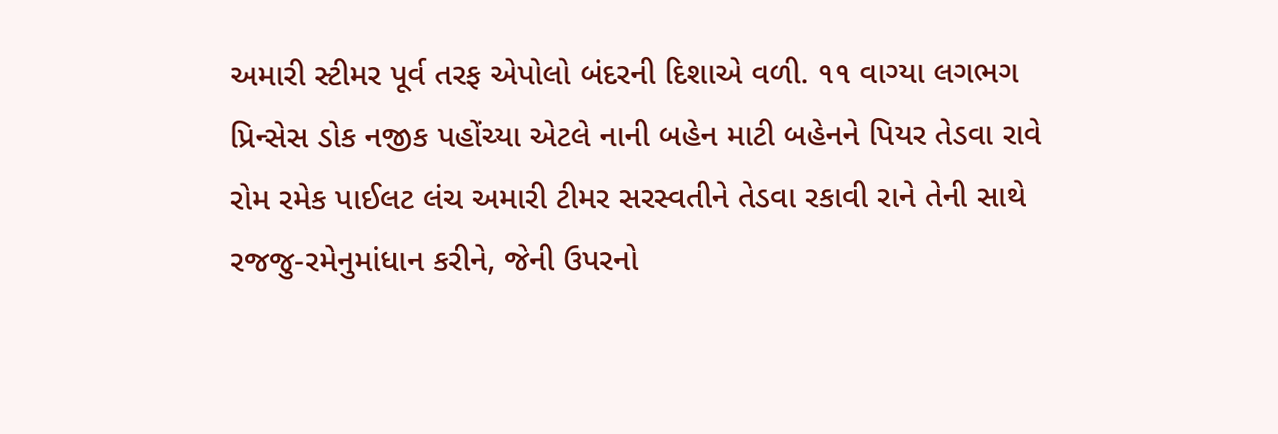અમારી સ્ટીમર પૂર્વ તરફ એપોલો બંદરની દિશાએ વળી. ૧૧ વાગ્યા લગભગ પ્રિન્સેસ ડોક નજીક પહોંચ્યા એટલે નાની બહેન માટી બહેનને પિયર તેડવા રાવે રોમ રમેક પાઈલટ લંચ અમારી ટીમર સરસ્વતીને તેડવા રકાવી રાને તેની સાથે રજજુ-રમેનુમાંધાન કરીને, જેની ઉપરનો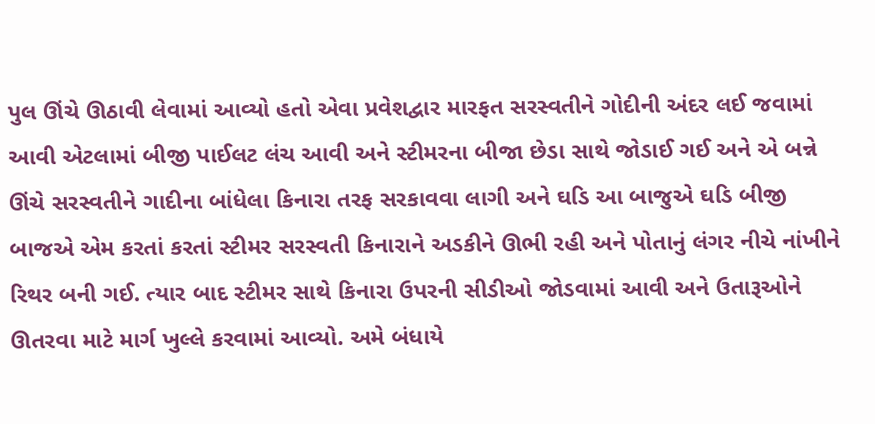પુલ ઊંચે ઊઠાવી લેવામાં આવ્યો હતો એવા પ્રવેશદ્વાર મારફત સરસ્વતીને ગોદીની અંદર લઈ જવામાં આવી એટલામાં બીજી પાઈલટ લંચ આવી અને સ્ટીમરના બીજા છેડા સાથે જોડાઈ ગઈ અને એ બન્ને ઊંચે સરસ્વતીને ગાદીના બાંધેલા કિનારા તરફ સરકાવવા લાગી અને ઘડિ આ બાજુએ ઘડિ બીજી બાજએ એમ કરતાં કરતાં સ્ટીમર સરસ્વતી કિનારાને અડકીને ઊભી રહી અને પોતાનું લંગર નીચે નાંખીને રિથર બની ગઈ. ત્યાર બાદ સ્ટીમર સાથે કિનારા ઉપરની સીડીઓ જોડવામાં આવી અને ઉતારૂઓને ઊતરવા માટે માર્ગ ખુલ્લે કરવામાં આવ્યો. અમે બંધાયે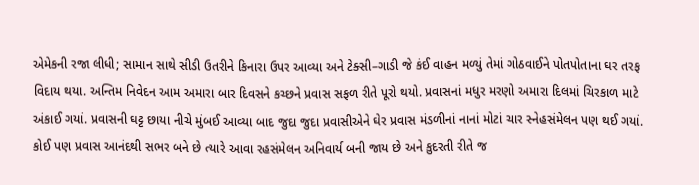એમેકની રજા લીધી; સામાન સાથે સીડી ઉતરીને કિનારા ઉપર આવ્યા અને ટેક્સી–ગાડી જે કંઈ વાહન મળ્યું તેમાં ગોઠવાઈને પોતપોતાના ઘર તરફ વિદાય થયા. અન્તિમ નિવેદન આમ અમારા બાર દિવસને કચ્છને પ્રવાસ સફળ રીતે પૂરો થયો. પ્રવાસનાં મધુર મરણો અમારા દિલમાં ચિરકાળ માટે અંકાઈ ગયાં. પ્રવાસની ઘટ્ટ છાયા નીચે મુંબઈ આવ્યા બાદ જુદા જુદા પ્રવાસીએને ઘેર પ્રવાસ મંડળીનાં નાનાં મોટાં ચાર સ્નેહસંમેલન પણ થઈ ગયાં. કોઈ પણ પ્રવાસ આનંદથી સભર બને છે ત્યારે આવા રહસંમેલન અનિવાર્ય બની જાય છે અને કુદરતી રીતે જ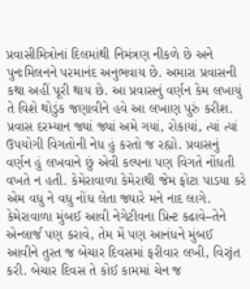પ્રવાસીમિત્રોનાં દિલમાંથી નિમંત્રણ નીકળે છે અને પુનઃમિલનને પરમાનંદ અનુભવાય છે. અમારા પ્રવાસની કથા અહીં પૂરી થાય છે. આ પ્રવાસનું વર્ણન કેમ લખાયું તે વિશે થોડુંક જણાવીને હવે આ લખાણ પુરું કરીશ. પ્રવાસ દરમ્યાન જ્યાં જ્યાં અમે ગયાં, રોકાયાં, ત્યાં ત્યાં ઉપયોગી વિગતોની નેધ હું કરતો જ રહ્યો. પ્રવાસનું વર્ણન હું લખવાને છું એવી કલ્પના પણ વિગતે નોંધતી વખતે ન હતી. કેમેરાવાળા કેમેરાથી જેમ ફોટા પાડયા કરે એમ વધુ ને વધુ નોંધ લેતા જ્યારે મને નાદ લાગે. કેમેરાવાળા મુંબઈ આવી નેગેટીવના પ્રિન્ટ કઢાવે–તેને એન્લાર્જ પણ કરાવે, તેમ મેં પણ આનંધને મુંબઈ આવીને તુરત જ બેચાર દિવસમાં ફરીવાર લખી, વિરjત કરી. બેચાર દિવસ તે કોઈ કામમાં ચેન જ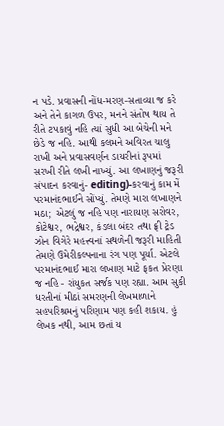ન પડે. પ્રવાસની નોંધ-મરણ-સતાવ્યા જ કરે અને તેને કાગળ ઉપર, મનને સંતોષ થાય તે રીતે ટપકાવું નહિ ત્યાં સુધી આ બેચેની મને છેડે જ નહિ. આથી કલમને અવિરત ચાલુ રાખી અને પ્રવાસવર્ણન ડાયરીનાં રૂપમાં સરખી રીતે લખી નાખ્યું. આ લખાણનું જરૂરી સંપાદન કરવાનું- editing)-કરવાનું કામ મેં પરમાનંદભાઈને સોંપ્યું. તેમણે મારા લખાણને મઠા; એટલું જ નહિ પણ નારાયણ સરોવર, કોટેશ્વર, ભદ્રેશ્વર, કંડલા બંદર તથા ફ્રી ટ્રેડ ઝોન વિગેરે મહત્ત્વનાં સથળેની જરૂરી માહિતી તેમણે ઉમેરીકલ્પનાના રંગ પણ પૂર્યા. એટલે પરમાનંદભાઈ મારા લખાણ માટે ફકત પ્રેરણા જ નહિ - રાંયુકત સર્જક પણ રહ્યા. આમ સુકી ધરતીનાં મીઠાં સમરણની લેખમાળાને સહપરિશ્રમનું પરિણામ પણ કહી શકાય. હું લેખક નથી, આમ છતાં ય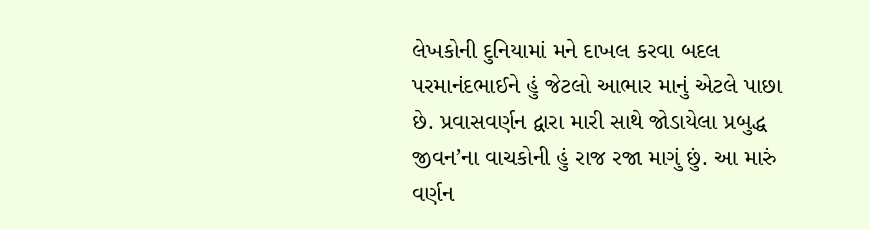લેખકોની દુનિયામાં મને દાખલ કરવા બદલ પરમાનંદભાઈને હું જેટલો આભાર માનું એટલે પાછા છે. પ્રવાસવર્ણન દ્વારા મારી સાથે જોડાયેલા પ્રબુદ્ધ જીવન’ના વાચકોની હું રાજ રજા માગું છું. આ મારું વર્ણન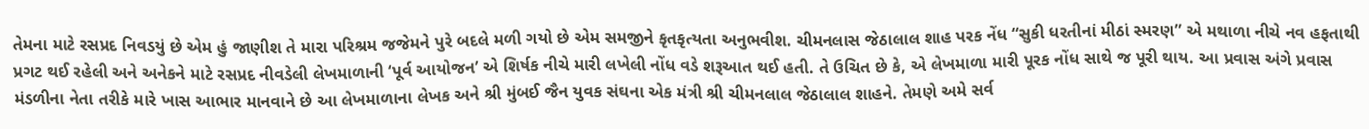તેમના માટે રસપ્રદ નિવડયું છે એમ હું જાણીશ તે મારા પરિશ્રમ જજેમને પુરે બદલે મળી ગયો છે એમ સમજીને કૃતકૃત્યતા અનુભવીશ. ચીમનલાસ જેઠાલાલ શાહ પરક નેંધ “સુકી ધરતીનાં મીઠાં સ્મરણ” એ મથાળા નીચે નવ હફતાથી પ્રગટ થઈ રહેલી અને અનેકને માટે રસપ્રદ નીવડેલી લેખમાળાની ‘પૂર્વ આયોજન’ એ શિર્ષક નીચે મારી લખેલી નોંધ વડે શરૂઆત થઈ હતી. તે ઉચિત છે કે, એ લેખમાળા મારી પૂરક નોંધ સાથે જ પૂરી થાય. આ પ્રવાસ અંગે પ્રવાસ મંડળીના નેતા તરીકે મારે ખાસ આભાર માનવાને છે આ લેખમાળાના લેખક અને શ્રી મુંબઈ જૈન યુવક સંઘના એક મંત્રી શ્રી ચીમનલાલ જેઠાલાલ શાહને. તેમણે અમે સર્વ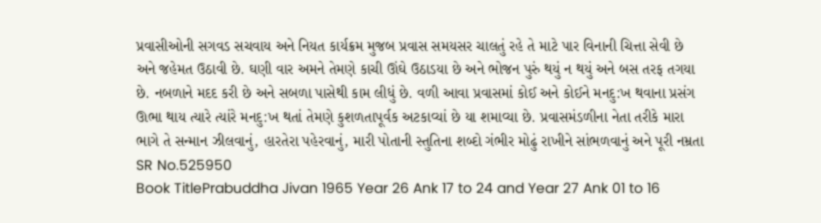પ્રવાસીઓની સગવડ સચવાય અને નિયત કાર્યક્રમ મુજબ પ્રવાસ સમયસર ચાલતું રહે તે માટે પાર વિનાની ચિત્તા સેવી છે અને જહેમત ઉઠાવી છે. ઘણી વાર અમને તેમણે કાચી ઊંઘે ઉઠાડયા છે અને ભોજન પુરું થયું ન થયું અને બસ તરફ તગયા છે. નબળાને મદદ કરી છે અને સબળા પાસેથી કામ લીધું છે. વળી આવા પ્રવાસમાં કોઈ અને કોઈને મનદુ:ખ થવાના પ્રસંગ ઊભા થાય ત્યારે ત્યાંરે મનદુ:ખ થતાં તેમણે કુશળતાપૂર્વક અટકાવ્યાં છે યા શમાવ્યા છે. પ્રવાસમંડળીના નેતા તરીકે મારા ભાગે તે સન્માન ઝીલવાનું, હારતેરા પહેરવાનું, મારી પોતાની સ્તુતિના શબ્દો ગંભીર મોઢું રાખીને સાંભળવાનું અને પૂરી નમ્રતા
SR No.525950
Book TitlePrabuddha Jivan 1965 Year 26 Ank 17 to 24 and Year 27 Ank 01 to 16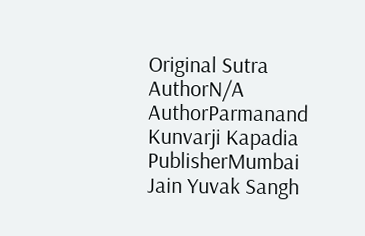Original Sutra AuthorN/A
AuthorParmanand Kunvarji Kapadia
PublisherMumbai Jain Yuvak Sangh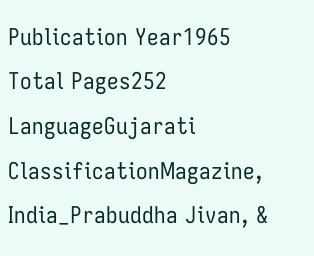Publication Year1965
Total Pages252
LanguageGujarati
ClassificationMagazine, India_Prabuddha Jivan, &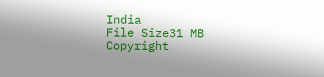India
File Size31 MB
Copyright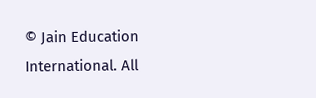© Jain Education International. All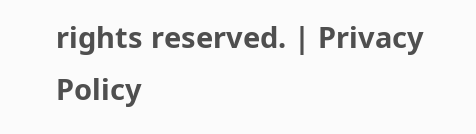rights reserved. | Privacy Policy